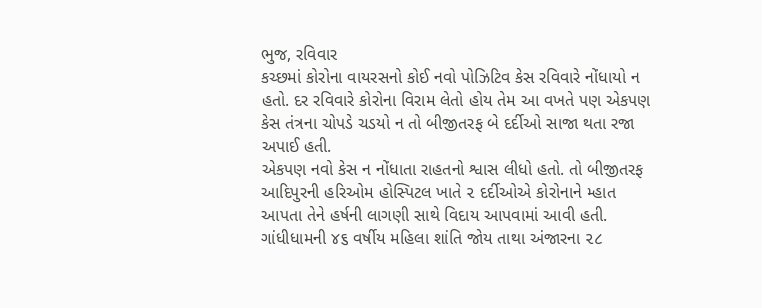ભુજ, રવિવાર
કચ્છમાં કોરોના વાયરસનો કોઈ નવો પોઝિટિવ કેસ રવિવારે નોંધાયો ન હતો. દર રવિવારે કોરોના વિરામ લેતો હોય તેમ આ વખતે પણ એકપણ કેસ તંત્રના ચોપડે ચડયો ન તો બીજીતરફ બે દર્દીઓ સાજા થતા રજા અપાઈ હતી.
એકપણ નવો કેસ ન નોંધાતા રાહતનો શ્વાસ લીધો હતો. તો બીજીતરફ આદિપુરની હરિઓમ હોસ્પિટલ ખાતે ૨ દર્દીઓએ કોરોનાને મ્હાત આપતા તેને હર્ષની લાગણી સાથે વિદાય આપવામાં આવી હતી. ગાંધીધામની ૪૬ વર્ષીય મહિલા શાંતિ જોય તાથા અંજારના ૨૮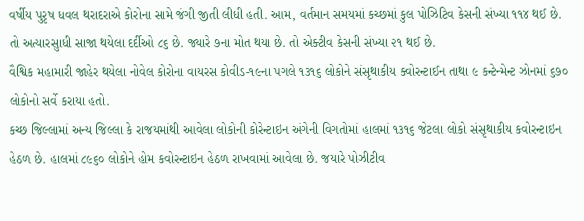વર્ષીય પુરૃષ ધવલ થરાદરાએ કોરોના સામે જંગી જીતી લીધી હતી. આમ, વર્તમાન સમયમાં કચ્છમાં કુલ પોઝિટિવ કેસની સંખ્યા ૧૧૪ થઈ છે. તો અત્યારસુાધી સાજા થયેલા દર્દીઓ ૮૬ છે. જ્યારે ૭ના મોત થયા છે. તો એક્ટીવ કેસની સંખ્યા ૨૧ થઈ છે.
વૈશ્વિક મહામારી જાહેર થયેલા નોવેલ કોરોના વાયરસ કોવીડ-૧૯ના પગલે ૧૩૧૬ લોકોને સંસૃથાકીય ક્વોરન્ટાઈન તાથા ૯ કન્ટેન્મેન્ટ ઝોનમાં ૬૭૦ લોકોનો સર્વે કરાયા હતો.
કચ્છ જિલ્લામાં અન્ય જિલ્લા કે રાજયમાંથી આવેલા લોકોની કોરેન્ટાઇન અંગેની વિગતોમાં હાલમાં ૧૩૧૬ જેટલા લોકો સંસૃથાકીય કવોરન્ટાઇન હેઠળ છે. હાલમાં ૮૯૬૦ લોકોને હોમ કવોરન્ટાઇન હેઠળ રાખવામાં આવેલા છે. જયારે પોઝીટીવ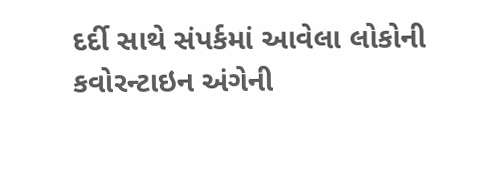દર્દી સાથે સંપર્કમાં આવેલા લોકોની કવોરન્ટાઇન અંગેની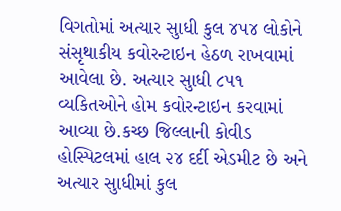વિગતોમાં અત્યાર સુાધી કુલ ૪૫૪ લોકોને સંસૃથાકીય કવોરન્ટાઇન હેઠળ રાખવામાં આવેલા છે. અત્યાર સુાધી ૮૫૧ વ્યકિતઓને હોમ કવોરન્ટાઇન કરવામાં આવ્યા છે.કચ્છ જિલ્લાની કોવીડ હોસ્પિટલમાં હાલ ૨૪ દર્દી એડમીટ છે અને અત્યાર સુાધીમાં કુલ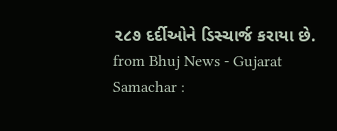૨૮૭ દર્દીઓને ડિસ્ચાર્જ કરાયા છે.
from Bhuj News - Gujarat Samachar :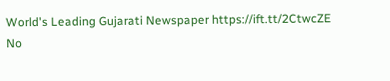World's Leading Gujarati Newspaper https://ift.tt/2CtwcZE
No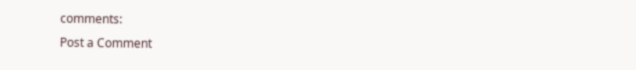comments:
Post a Comment